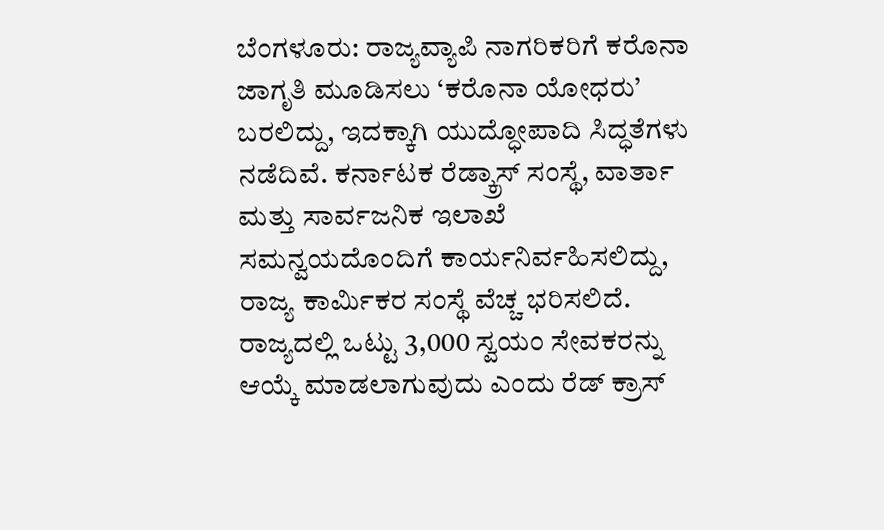ಬೆಂಗಳೂರು: ರಾಜ್ಯವ್ಯಾಪಿ ನಾಗರಿಕರಿಗೆ ಕರೊನಾ ಜಾಗೃತಿ ಮೂಡಿಸಲು ‘ಕರೊನಾ ಯೋಧರು’ ಬರಲಿದ್ದು, ಇದಕ್ಕಾಗಿ ಯುದ್ಧೋಪಾದಿ ಸಿದ್ಧತೆಗಳು ನಡೆದಿವೆ. ಕರ್ನಾಟಕ ರೆಡ್ಕ್ರಾಸ್ ಸಂಸ್ಥೆ, ವಾರ್ತಾ ಮತ್ತು ಸಾರ್ವಜನಿಕ ಇಲಾಖೆ ಸಮನ್ವಯದೊಂದಿಗೆ ಕಾರ್ಯನಿರ್ವಹಿಸಲಿದ್ದು, ರಾಜ್ಯ ಕಾರ್ವಿುಕರ ಸಂಸ್ಥೆ ವೆಚ್ಚ ಭರಿಸಲಿದೆ. ರಾಜ್ಯದಲ್ಲಿ ಒಟ್ಟು 3,000 ಸ್ವಯಂ ಸೇವಕರನ್ನು ಆಯ್ಕೆ ಮಾಡಲಾಗುವುದು ಎಂದು ರೆಡ್ ಕ್ರಾಸ್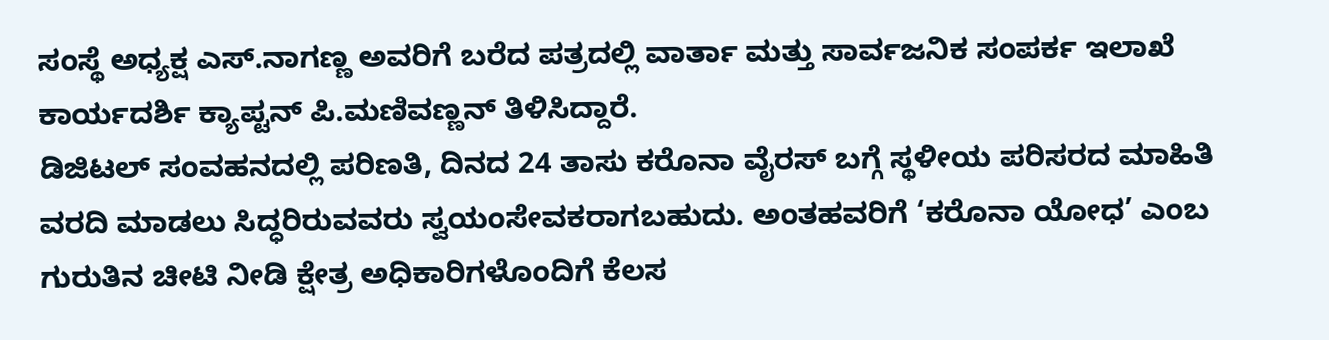ಸಂಸ್ಥೆ ಅಧ್ಯಕ್ಷ ಎಸ್.ನಾಗಣ್ಣ ಅವರಿಗೆ ಬರೆದ ಪತ್ರದಲ್ಲಿ ವಾರ್ತಾ ಮತ್ತು ಸಾರ್ವಜನಿಕ ಸಂಪರ್ಕ ಇಲಾಖೆ ಕಾರ್ಯದರ್ಶಿ ಕ್ಯಾಪ್ಟನ್ ಪಿ.ಮಣಿವಣ್ಣನ್ ತಿಳಿಸಿದ್ದಾರೆ.
ಡಿಜಿಟಲ್ ಸಂವಹನದಲ್ಲಿ ಪರಿಣತಿ, ದಿನದ 24 ತಾಸು ಕರೊನಾ ವೈರಸ್ ಬಗ್ಗೆ ಸ್ಥಳೀಯ ಪರಿಸರದ ಮಾಹಿತಿ ವರದಿ ಮಾಡಲು ಸಿದ್ಧರಿರುವವರು ಸ್ವಯಂಸೇವಕರಾಗಬಹುದು. ಅಂತಹವರಿಗೆ ‘ಕರೊನಾ ಯೋಧ’ ಎಂಬ ಗುರುತಿನ ಚೀಟಿ ನೀಡಿ ಕ್ಷೇತ್ರ ಅಧಿಕಾರಿಗಳೊಂದಿಗೆ ಕೆಲಸ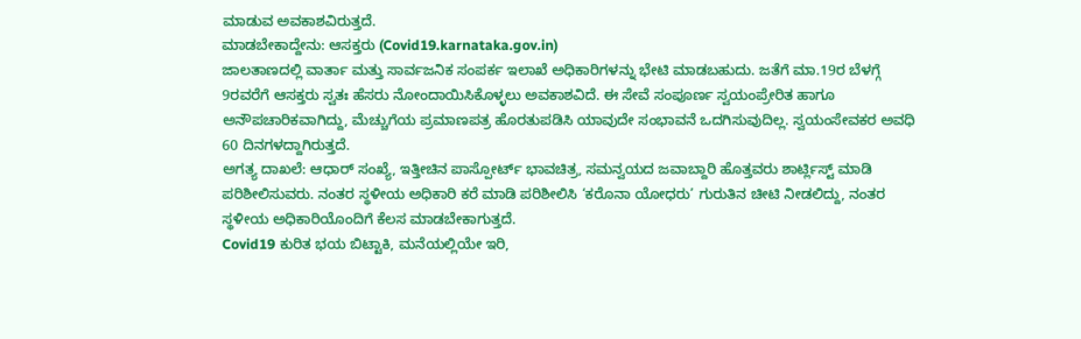ಮಾಡುವ ಅವಕಾಶವಿರುತ್ತದೆ.
ಮಾಡಬೇಕಾದ್ದೇನು: ಆಸಕ್ತರು (Covid19.karnataka.gov.in)
ಜಾಲತಾಣದಲ್ಲಿ ವಾರ್ತಾ ಮತ್ತು ಸಾರ್ವಜನಿಕ ಸಂಪರ್ಕ ಇಲಾಖೆ ಅಧಿಕಾರಿಗಳನ್ನು ಭೇಟಿ ಮಾಡಬಹುದು. ಜತೆಗೆ ಮಾ.19ರ ಬೆಳಗ್ಗೆ 9ರವರೆಗೆ ಆಸಕ್ತರು ಸ್ವತಃ ಹೆಸರು ನೋಂದಾಯಿಸಿಕೊಳ್ಳಲು ಅವಕಾಶವಿದೆ. ಈ ಸೇವೆ ಸಂಪೂರ್ಣ ಸ್ವಯಂಪ್ರೇರಿತ ಹಾಗೂ ಅನೌಪಚಾರಿಕವಾಗಿದ್ದು, ಮೆಚ್ಚುಗೆಯ ಪ್ರಮಾಣಪತ್ರ ಹೊರತುಪಡಿಸಿ ಯಾವುದೇ ಸಂಭಾವನೆ ಒದಗಿಸುವುದಿಲ್ಲ. ಸ್ವಯಂಸೇವಕರ ಅವಧಿ 60 ದಿನಗಳದ್ದಾಗಿರುತ್ತದೆ.
ಅಗತ್ಯ ದಾಖಲೆ: ಆಧಾರ್ ಸಂಖ್ಯೆ, ಇತ್ತೀಚಿನ ಪಾಸ್ಪೋರ್ಟ್ ಭಾವಚಿತ್ರ, ಸಮನ್ವಯದ ಜವಾಬ್ದಾರಿ ಹೊತ್ತವರು ಶಾರ್ಟ್ಲಿಸ್ಟ್ ಮಾಡಿ ಪರಿಶೀಲಿಸುವರು. ನಂತರ ಸ್ಥಳೀಯ ಅಧಿಕಾರಿ ಕರೆ ಮಾಡಿ ಪರಿಶೀಲಿಸಿ ‘ಕರೊನಾ ಯೋಧರು’ ಗುರುತಿನ ಚೀಟಿ ನೀಡಲಿದ್ದು, ನಂತರ ಸ್ಥಳೀಯ ಅಧಿಕಾರಿಯೊಂದಿಗೆ ಕೆಲಸ ಮಾಡಬೇಕಾಗುತ್ತದೆ.
Covid19 ಕುರಿತ ಭಯ ಬಿಟ್ಟಾಕಿ, ಮನೆಯಲ್ಲಿಯೇ ಇರಿ,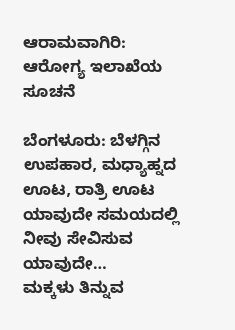ಆರಾಮವಾಗಿರಿ: ಆರೋಗ್ಯ ಇಲಾಖೆಯ ಸೂಚನೆ

ಬೆಂಗಳೂರು: ಬೆಳಗ್ಗಿನ ಉಪಹಾರ, ಮಧ್ಯಾಹ್ನದ ಊಟ, ರಾತ್ರಿ ಊಟ ಯಾವುದೇ ಸಮಯದಲ್ಲಿ ನೀವು ಸೇವಿಸುವ ಯಾವುದೇ…
ಮಕ್ಕಳು ತಿನ್ನುವ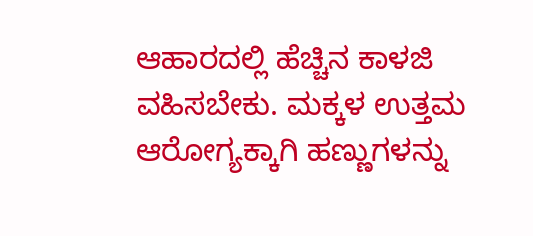ಆಹಾರದಲ್ಲಿ ಹೆಚ್ಚಿನ ಕಾಳಜಿ ವಹಿಸಬೇಕು. ಮಕ್ಕಳ ಉತ್ತಮ ಆರೋಗ್ಯಕ್ಕಾಗಿ ಹಣ್ಣುಗಳನ್ನು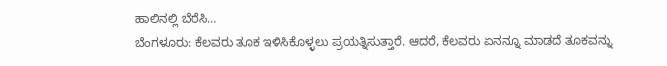ಹಾಲಿನಲ್ಲಿ ಬೆರೆಸಿ…
ಬೆಂಗಳೂರು: ಕೆಲವರು ತೂಕ ಇಳಿಸಿಕೊಳ್ಳಲು ಪ್ರಯತ್ನಿಸುತ್ತಾರೆ. ಆದರೆ, ಕೆಲವರು ಏನನ್ನೂ ಮಾಡದೆ ತೂಕವನ್ನು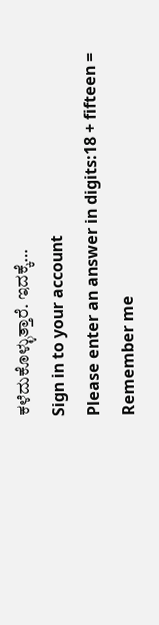ಕಳೆದುಕೊಳ್ಳುತ್ತಾರೆ. ಇದಕ್ಕೆ…
Sign in to your account
Please enter an answer in digits:18 + fifteen =
Remember me